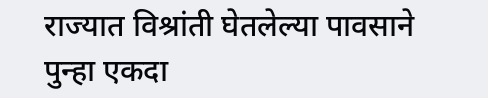राज्यात विश्रांती घेतलेल्या पावसाने पुन्हा एकदा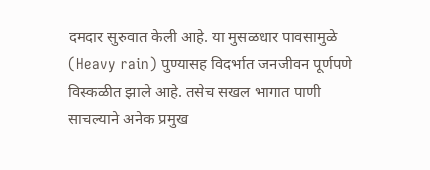दमदार सुरुवात केली आहे. या मुसळधार पावसामुळे (Heavy rain) पुण्यासह विदर्भात जनजीवन पूर्णपणे विस्कळीत झाले आहे. तसेच सखल भागात पाणी साचल्याने अनेक प्रमुख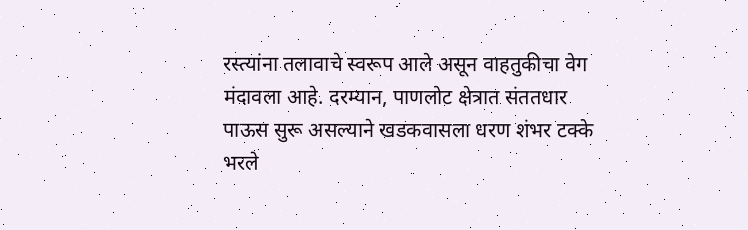रस्त्यांना तलावाचे स्वरूप आले असून वाहतुकीचा वेग मंदावला आहे. दरम्यान, पाणलोट क्षेत्रात संततधार पाऊस सुरू असल्याने खडकवासला धरण शंभर टक्के भरले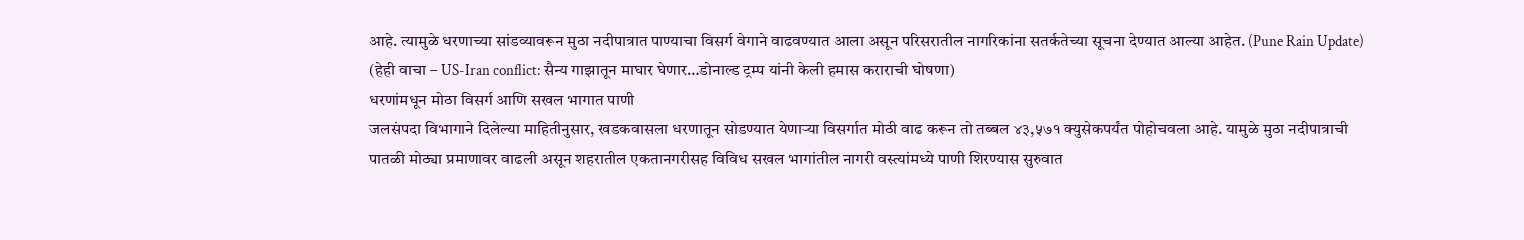आहे. त्यामुळे धरणाच्या सांडव्यावरून मुठा नदीपात्रात पाण्याचा विसर्ग वेगाने वाढवण्यात आला असून परिसरातील नागरिकांना सतर्कतेच्या सूचना देण्यात आल्या आहेत. (Pune Rain Update)
(हेही वाचा – US-Iran conflict: सैन्य गाझातून माघार घेणार…डोनाल्ड ट्रम्प यांनी केली हमास कराराची घोषणा)
धरणांमधून मोठा विसर्ग आणि सखल भागात पाणी
जलसंपदा विभागाने दिलेल्या माहितीनुसार, खडकवासला धरणातून सोडण्यात येणाऱ्या विसर्गात मोठी वाढ करून तो तब्बल ४३,५७१ क्युसेकपर्यंत पोहोचवला आहे. यामुळे मुठा नदीपात्राची पातळी मोठ्या प्रमाणावर वाढली असून शहरातील एकतानगरीसह विविध सखल भागांतील नागरी वस्त्यांमध्ये पाणी शिरण्यास सुरुवात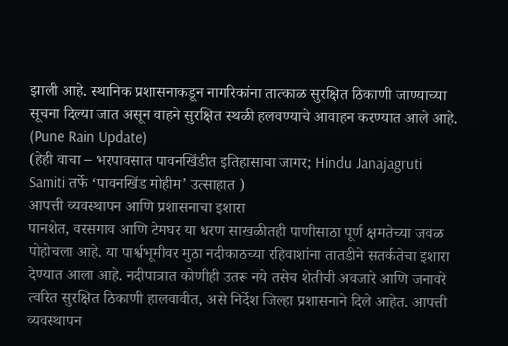झाली आहे. स्थानिक प्रशासनाकडून नागरिकांना तात्काळ सुरक्षित ठिकाणी जाण्याच्या सूचना दिल्या जात असून वाहने सुरक्षित स्थळी हलवण्याचे आवाहन करण्यात आले आहे. (Pune Rain Update)
(हेही वाचा – भरपावसात पावनखिंडीत इतिहासाचा जागर; Hindu Janajagruti Samiti तर्फे ‘पावनखिंड मोहीम’ उत्साहात )
आपत्ती व्यवस्थापन आणि प्रशासनाचा इशारा
पानशेत, वरसगाव आणि टेमघर या धरण साखळीतही पाणीसाठा पूर्ण क्षमतेच्या जवळ पोहोचला आहे. या पार्श्वभूमीवर मुठा नदीकाठच्या रहिवाशांना तातडीने सतर्कतेचा इशारा देण्यात आला आहे. नदीपात्रात कोणीही उतरू नये तसेच शेतीची अवजारे आणि जनावरे त्वरित सुरक्षित ठिकाणी हालवावीत, असे निर्देश जिल्हा प्रशासनाने दिले आहेत. आपत्ती व्यवस्थापन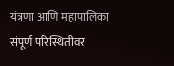यंत्रणा आणि महापालिका संपूर्ण परिस्थितीवर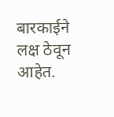बारकाईने लक्ष ठेवून आहेत.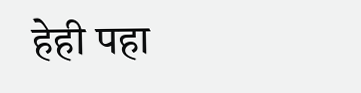हेही पहा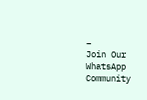–
Join Our WhatsApp Community